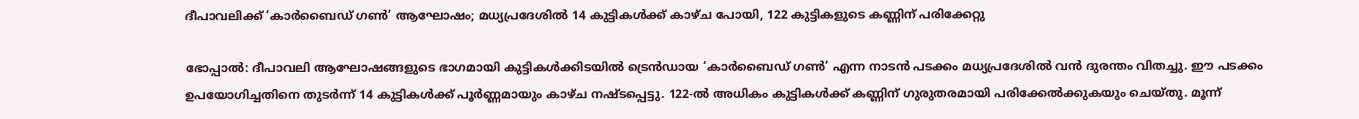ദീപാവലിക്ക് ‘കാര്‍ബൈഡ് ഗണ്‍’ ആഘോഷം; മധ്യപ്രദേശില്‍ 14 കുട്ടികള്‍ക്ക് കാഴ്ച പോയി, 122 കുട്ടികളുടെ കണ്ണിന് പരിക്കേറ്റു

ഭോപ്പാല്‍: ദീപാവലി ആഘോഷങ്ങളുടെ ഭാഗമായി കുട്ടികള്‍ക്കിടയില്‍ ട്രെന്‍ഡായ ‘കാര്‍ബൈഡ് ഗണ്‍’ എന്ന നാടന്‍ പടക്കം മധ്യപ്രദേശില്‍ വന്‍ ദുരന്തം വിതച്ചു. ഈ പടക്കം ഉപയോഗിച്ചതിനെ തുടര്‍ന്ന് 14 കുട്ടികള്‍ക്ക് പൂര്‍ണ്ണമായും കാഴ്ച നഷ്ടപ്പെട്ടു. 122-ല്‍ അധികം കുട്ടികള്‍ക്ക് കണ്ണിന് ഗുരുതരമായി പരിക്കേല്‍ക്കുകയും ചെയ്തു. മൂന്ന്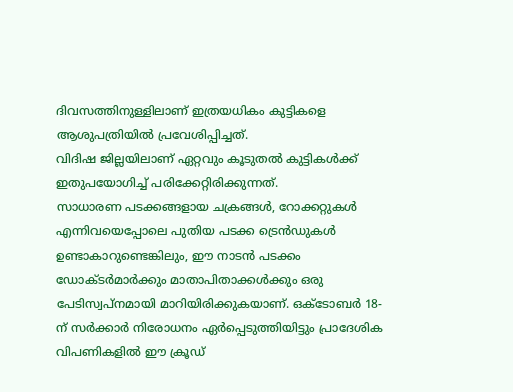ദിവസത്തിനുള്ളിലാണ് ഇത്രയധികം കുട്ടികളെ ആശുപത്രിയില്‍ പ്രവേശിപ്പിച്ചത്.
വിദിഷ ജില്ലയിലാണ് ഏറ്റവും കൂടുതല്‍ കുട്ടികള്‍ക്ക് ഇതുപയോഗിച്ച് പരിക്കേറ്റിരിക്കുന്നത്.
സാധാരണ പടക്കങ്ങളായ ചക്രങ്ങള്‍, റോക്കറ്റുകള്‍ എന്നിവയെപ്പോലെ പുതിയ പടക്ക ട്രെന്‍ഡുകള്‍ ഉണ്ടാകാറുണ്ടെങ്കിലും, ഈ നാടന്‍ പടക്കം ഡോക്ടര്‍മാര്‍ക്കും മാതാപിതാക്കള്‍ക്കും ഒരു പേടിസ്വപ്നമായി മാറിയിരിക്കുകയാണ്. ഒക്ടോബര്‍ 18-ന് സര്‍ക്കാര്‍ നിരോധനം ഏര്‍പ്പെടുത്തിയിട്ടും പ്രാദേശിക വിപണികളില്‍ ഈ ക്രൂഡ്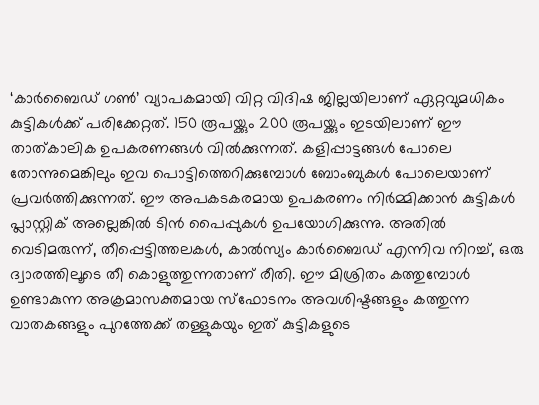‘കാര്‍ബൈഡ് ഗണ്‍’ വ്യാപകമായി വിറ്റ വിദിഷ ജില്ലയിലാണ് ഏറ്റവുമധികം കുട്ടികള്‍ക്ക് പരിക്കേറ്റത്. 150 രൂപയ്ക്കും 200 രൂപയ്ക്കും ഇടയിലാണ് ഈ താത്കാലിക ഉപകരണങ്ങള്‍ വില്‍ക്കുന്നത്. കളിപ്പാട്ടങ്ങള്‍ പോലെ തോന്നുമെങ്കിലും ഇവ പൊട്ടിത്തെറിക്കുമ്പോള്‍ ബോംബുകള്‍ പോലെയാണ് പ്രവര്‍ത്തിക്കുന്നത്. ഈ അപകടകരമായ ഉപകരണം നിര്‍മ്മിക്കാന്‍ കുട്ടികള്‍ പ്ലാസ്റ്റിക് അല്ലെങ്കില്‍ ടിന്‍ പൈപ്പുകള്‍ ഉപയോഗിക്കുന്നു. അതില്‍ വെടിമരുന്ന്, തീപ്പെട്ടിത്തലകള്‍, കാല്‍സ്യം കാര്‍ബൈഡ് എന്നിവ നിറച്ച്, ഒരു ദ്വാരത്തിലൂടെ തീ കൊളുത്തുന്നതാണ് രീതി. ഈ മിശ്രിതം കത്തുമ്പോള്‍ ഉണ്ടാകുന്ന അക്രമാസക്തമായ സ്‌ഫോടനം അവശിഷ്ടങ്ങളും കത്തുന്ന വാതകങ്ങളും പുറത്തേക്ക് തള്ളുകയും ഇത് കുട്ടികളുടെ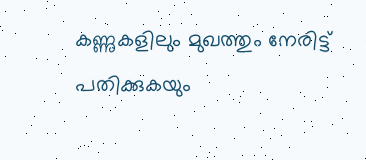കണ്ണുകളിലും മുഖത്തും നേരിട്ട് പതിക്കുകയും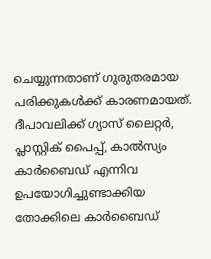ചെയ്യുന്നതാണ് ഗുരുതരമായ പരിക്കുകള്‍ക്ക് കാരണമായത്. ദീപാവലിക്ക് ഗ്യാസ് ലൈറ്റര്‍, പ്ലാസ്റ്റിക് പൈപ്പ്, കാല്‍സ്യം കാര്‍ബൈഡ് എന്നിവ ഉപയോഗിച്ചുണ്ടാക്കിയ തോക്കിലെ കാര്‍ബൈഡ്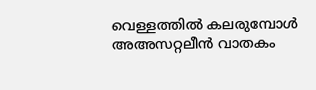വെള്ളത്തില്‍ കലരുമ്പോള്‍ അഅസറ്റലീന്‍ വാതകം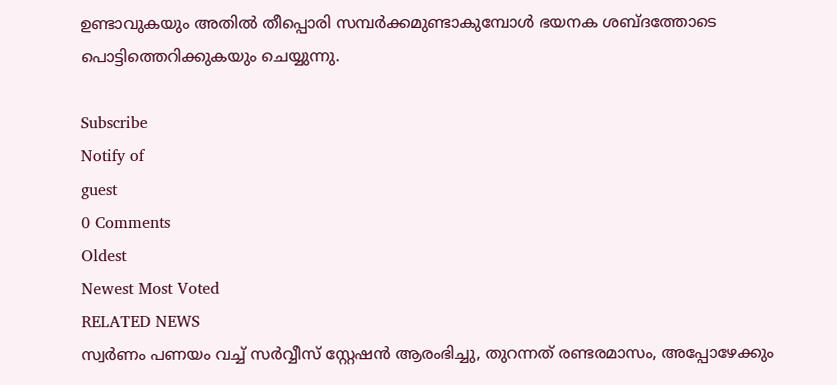ഉണ്ടാവുകയും അതില്‍ തീപ്പൊരി സമ്പര്‍ക്കമുണ്ടാകുമ്പോള്‍ ഭയനക ശബ്ദത്തോടെ പൊട്ടിത്തെറിക്കുകയും ചെയ്യുന്നു.

Subscribe
Notify of
guest
0 Comments
Oldest
Newest Most Voted
RELATED NEWS
സ്വര്‍ണം പണയം വച്ച് സര്‍വ്വീസ് സ്റ്റേഷന്‍ ആരംഭിച്ചു, തുറന്നത് രണ്ടരമാസം, അപ്പോഴേക്കും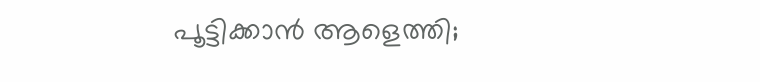പൂട്ടിക്കാന്‍ ആളെത്തി;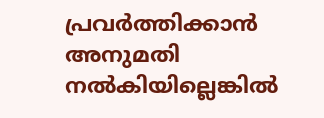പ്രവര്‍ത്തിക്കാന്‍ അനുമതി നല്‍കിയില്ലെങ്കില്‍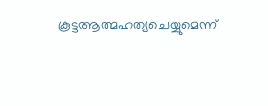കൂട്ടആത്മഹത്യചെയ്യുമെന്ന്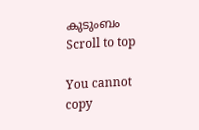കുടുംബം
Scroll to top

You cannot copy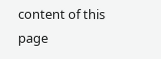content of this page